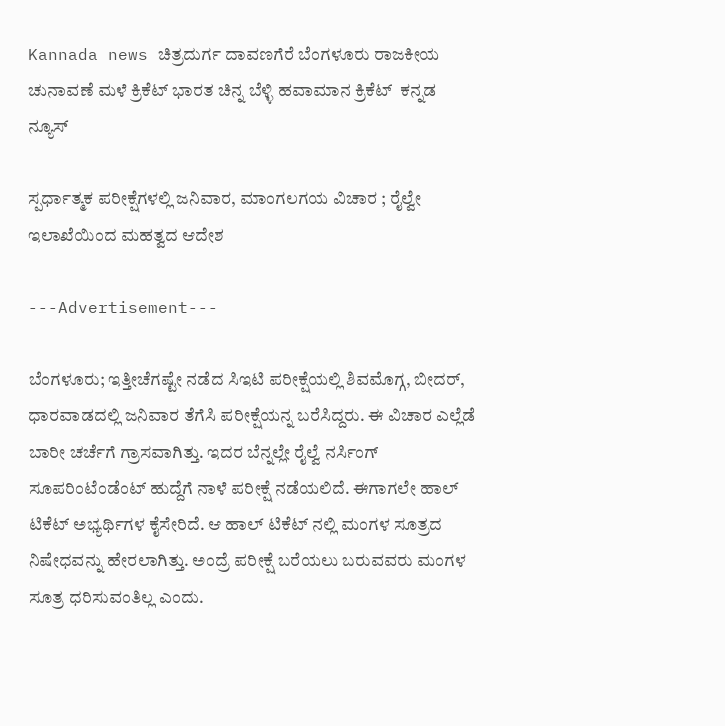Kannada news ಚಿತ್ರದುರ್ಗ ದಾವಣಗೆರೆ ಬೆಂಗಳೂರು ರಾಜಕೀಯ ಚುನಾವಣೆ ಮಳೆ ಕ್ರಿಕೆಟ್ ಭಾರತ ಚಿನ್ನ ಬೆಳ್ಳಿ ಹವಾಮಾನ ಕ್ರಿಕೆಟ್  ಕನ್ನಡ ನ್ಯೂಸ್

ಸ್ಪರ್ಧಾತ್ಮಕ ಪರೀಕ್ಷೆಗಳಲ್ಲಿ ಜನಿವಾರ, ಮಾಂಗಲಗಯ ವಿಚಾರ ; ರೈಲ್ವೇ ಇಲಾಖೆಯಿಂದ ಮಹತ್ವದ ಆದೇಶ

---Advertisement---

ಬೆಂಗಳೂರು; ಇತ್ತೀಚೆಗಷ್ಟೇ ನಡೆದ ಸಿಇಟಿ ಪರೀಕ್ಷೆಯಲ್ಲಿ ಶಿವಮೊಗ್ಗ, ಬೀದರ್, ಧಾರವಾಡದಲ್ಲಿ ಜನಿವಾರ ತೆಗೆಸಿ ಪರೀಕ್ಷೆಯನ್ನ ಬರೆಸಿದ್ದರು. ಈ ವಿಚಾರ ಎಲ್ಲೆಡೆ ಬಾರೀ ಚರ್ಚೆಗೆ ಗ್ರಾಸವಾಗಿತ್ತು. ಇದರ ಬೆನ್ನಲ್ಲೇ ರೈಲ್ವೆ ನರ್ಸಿಂಗ್ ಸೂಪರಿಂಟೆಂಡೆಂಟ್ ಹುದ್ದೆಗೆ ನಾಳೆ ಪರೀಕ್ಷೆ ನಡೆಯಲಿದೆ. ಈಗಾಗಲೇ ಹಾಲ್ ಟಿಕೆಟ್ ಅಭ್ಯರ್ಥಿಗಳ ಕೈಸೇರಿದೆ. ಆ ಹಾಲ್ ಟಿಕೆಟ್ ನಲ್ಲಿ ಮಂಗಳ ಸೂತ್ರದ ನಿಷೇಧವನ್ನು ಹೇರಲಾಗಿತ್ತು. ಅಂದ್ರೆ ಪರೀಕ್ಷೆ ಬರೆಯಲು ಬರುವವರು ಮಂಗಳ ಸೂತ್ರ ಧರಿಸುವಂತಿಲ್ಲ ಎಂದು.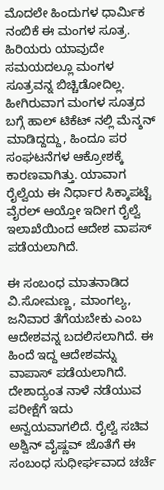ಮೊದಲೇ ಹಿಂದುಗಳ ಧಾರ್ಮಿಕ ನಂಬಿಕೆ ಈ ಮಂಗಳ ಸೂತ್ರ. ಹಿರಿಯರು ಯಾವುದೇ ಸಮಯದಲ್ಲೂ ಮಂಗಳ ಸೂತ್ರವನ್ನ ಬಿಚ್ಚಿಡೋದಿಲ್ಲ. ಹೀಗಿರುವಾಗ ಮಂಗಳ ಸೂತ್ರದ ಬಗ್ಗೆ ಹಾಲ್ ಟಿಕೆಟ್ ನಲ್ಲಿ ಮೆನ್ಶನ್ ಮಾಡಿದ್ದದ್ದು, ಹಿಂದೂ ಪರ ಸಂಘಟನೆಗಳ ಆಕ್ರೋಶಕ್ಕೆ ಕಾರಣವಾಗಿತ್ತು. ಯಾವಾಗ ರೈಲ್ವೆಯ ಈ ನಿರ್ಧಾರ ಸಿಕ್ಕಾಪಟ್ಟೆ ವೈರಲ್ ಆಯ್ತೋ ಇದೀಗ ರೈಲ್ವೆ ಇಲಾಖೆಯಿಂದ ಆದೇಶ ವಾಪಸ್ ಪಡೆಯಲಾಗಿದೆ.

ಈ ಸಂಬಂಧ ಮಾತನಾಡಿದ ವಿ.ಸೋಮಣ್ಣ, ಮಾಂಗಲ್ಯ, ಜನಿವಾರ ತೆಗೆಯಬೇಕು ಎಂಬ ಆದೇಶವನ್ನ ಬದಲಿಸಲಾಗಿದೆ. ಈ ಹಿಂದೆ ಇದ್ದ ಆದೇಶವನ್ನು ವಾಪಾಸ್ ಪಡೆಯಲಾಗಿದೆ. ದೇಶಾದ್ಯಂತ ನಾಳೆ ನಡೆಯುವ ಪರೀಕ್ಷೆಗೆ ಇದು ಅನ್ವಯವಾಗಲಿದೆ. ರೈಲ್ವೆ ಸಚಿವ ಅಶ್ವಿನ್ ವೈಷ್ಣವ್ ಜೊತೆಗೆ ಈ ಸಂಬಂಧ ಸುಧೀರ್ಘವಾದ ಚರ್ಚೆ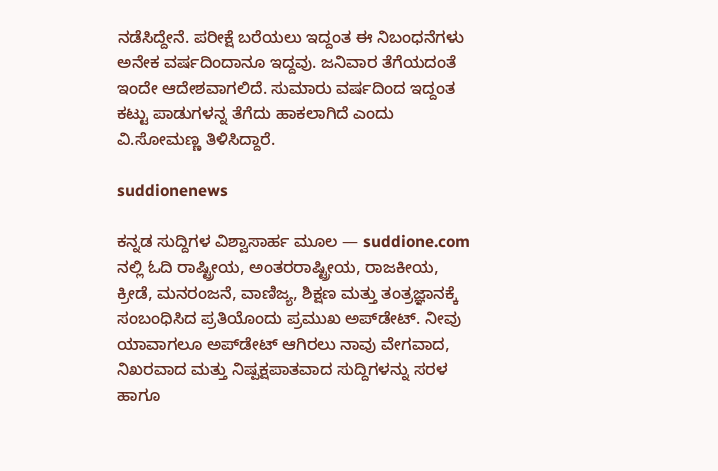ನಡೆಸಿದ್ದೇನೆ. ಪರೀಕ್ಷೆ ಬರೆಯಲು ಇದ್ದಂತ ಈ ನಿಬಂಧನೆಗಳು ಅನೇಕ ವರ್ಷದಿಂದಾನೂ ಇದ್ದವು. ಜನಿವಾರ ತೆಗೆಯದಂತೆ ಇಂದೇ ಆದೇಶವಾಗಲಿದೆ. ಸುಮಾರು ವರ್ಷದಿಂದ ಇದ್ದಂತ ಕಟ್ಟು ಪಾಡುಗಳನ್ನ ತೆಗೆದು ಹಾಕಲಾಗಿದೆ ಎಂದು ವಿ.ಸೋಮಣ್ಣ ತಿಳಿಸಿದ್ದಾರೆ.

suddionenews

ಕನ್ನಡ ಸುದ್ದಿಗಳ ವಿಶ್ವಾಸಾರ್ಹ ಮೂಲ — suddione.com ನಲ್ಲಿ ಓದಿ ರಾಷ್ಟ್ರೀಯ, ಅಂತರರಾಷ್ಟ್ರೀಯ, ರಾಜಕೀಯ, ಕ್ರೀಡೆ, ಮನರಂಜನೆ, ವಾಣಿಜ್ಯ, ಶಿಕ್ಷಣ ಮತ್ತು ತಂತ್ರಜ್ಞಾನಕ್ಕೆ ಸಂಬಂಧಿಸಿದ ಪ್ರತಿಯೊಂದು ಪ್ರಮುಖ ಅಪ್‌ಡೇಟ್. ನೀವು ಯಾವಾಗಲೂ ಅಪ್‌ಡೇಟ್ ಆಗಿರಲು ನಾವು ವೇಗವಾದ, ನಿಖರವಾದ ಮತ್ತು ನಿಷ್ಪಕ್ಷಪಾತವಾದ ಸುದ್ದಿಗಳನ್ನು ಸರಳ ಹಾಗೂ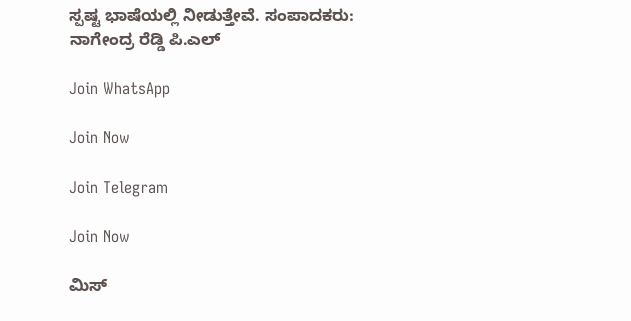ಸ್ಪಷ್ಟ ಭಾಷೆಯಲ್ಲಿ ನೀಡುತ್ತೇವೆ. ಸಂಪಾದಕರು: ನಾಗೇಂದ್ರ ರೆಡ್ಡಿ ಪಿ.ಎಲ್

Join WhatsApp

Join Now

Join Telegram

Join Now

ಮಿಸ್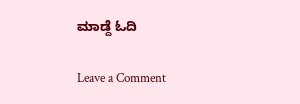ಮಾಡ್ದೆ ಓದಿ

Leave a Comment